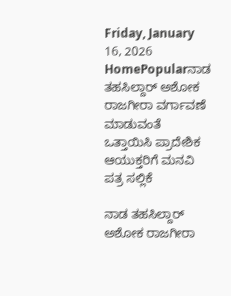Friday, January 16, 2026
HomePopularನಾಡ ತಹಸಿಲ್ದಾರ್ ಅಶೋಕ ರಾಜಗೀರಾ ವರ್ಗಾವಣೆ ಮಾಡುವಂತೆ ಒತ್ತಾಯಿಸಿ ಪ್ರಾದೇಶಿಕ ಆಯುಕ್ತರಿಗೆ ಮನವಿ ಪತ್ರ ಸಲ್ಲಿಕೆ

ನಾಡ ತಹಸಿಲ್ದಾರ್ ಅಶೋಕ ರಾಜಗೀರಾ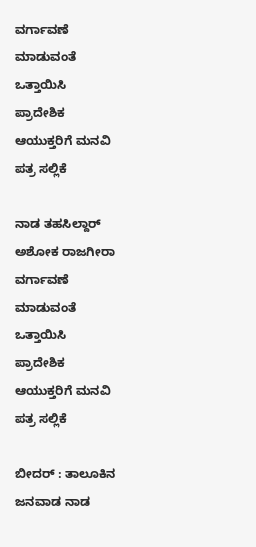ವರ್ಗಾವಣೆ ಮಾಡುವಂತೆ ಒತ್ತಾಯಿಸಿ ಪ್ರಾದೇಶಿಕ ಆಯುಕ್ತರಿಗೆ ಮನವಿ ಪತ್ರ ಸಲ್ಲಿಕೆ

ನಾಡ ತಹಸಿಲ್ದಾರ್ ಅಶೋಕ ರಾಜಗೀರಾ ವರ್ಗಾವಣೆ ಮಾಡುವಂತೆ ಒತ್ತಾಯಿಸಿ ಪ್ರಾದೇಶಿಕ ಆಯುಕ್ತರಿಗೆ ಮನವಿ ಪತ್ರ ಸಲ್ಲಿಕೆ

ಬೀದರ್ : ತಾಲೂಕಿನ ಜನವಾಡ ನಾಡ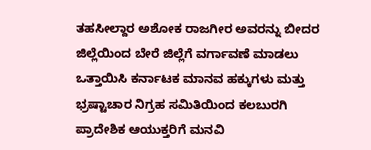ತಹಸೀಲ್ದಾರ ಅಶೋಕ ರಾಜಗೀರ ಅವರನ್ನು ಬೀದರ ಜಿಲ್ಲೆಯಿಂದ ಬೇರೆ ಜಿಲ್ಲೆಗೆ ವರ್ಗಾವಣೆ ಮಾಡಲು ಒತ್ತಾಯಿಸಿ ಕರ್ನಾಟಕ ಮಾನವ ಹಕ್ಕುಗಳು ಮತ್ತು ಭ್ರಷ್ಟಾಚಾರ ನಿಗ್ರಹ ಸಮಿತಿಯಿಂದ ಕಲಬುರಗಿ ಪ್ರಾದೇಶಿಕ ಆಯುಕ್ತರಿಗೆ ಮನವಿ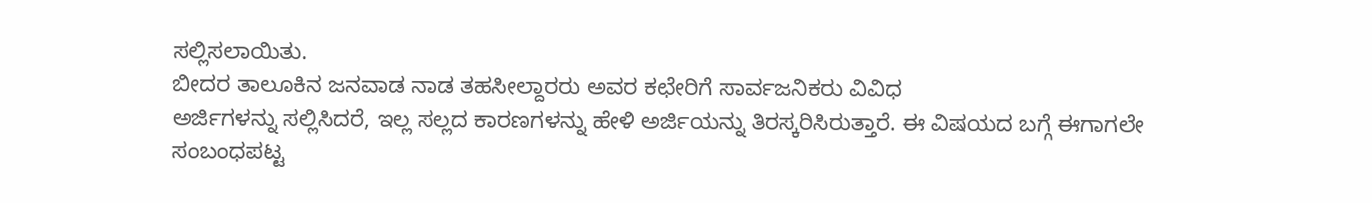ಸಲ್ಲಿಸಲಾಯಿತು.
ಬೀದರ ತಾಲೂಕಿನ ಜನವಾಡ ನಾಡ ತಹಸೀಲ್ದಾರರು ಅವರ ಕಛೇರಿಗೆ ಸಾರ್ವಜನಿಕರು ವಿವಿಧ
ಅರ್ಜಿಗಳನ್ನು ಸಲ್ಲಿಸಿದರೆ, ಇಲ್ಲ ಸಲ್ಲದ ಕಾರಣಗಳನ್ನು ಹೇಳಿ ಅರ್ಜಿಯನ್ನು ತಿರಸ್ಕರಿಸಿರುತ್ತಾರೆ. ಈ ವಿಷಯದ ಬಗ್ಗೆ ಈಗಾಗಲೇ ಸಂಬಂಧಪಟ್ಟ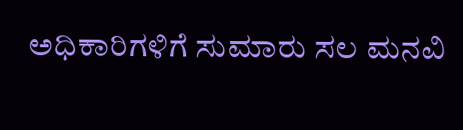ಅಧಿಕಾರಿಗಳಿಗೆ ಸುಮಾರು ಸಲ ಮನವಿ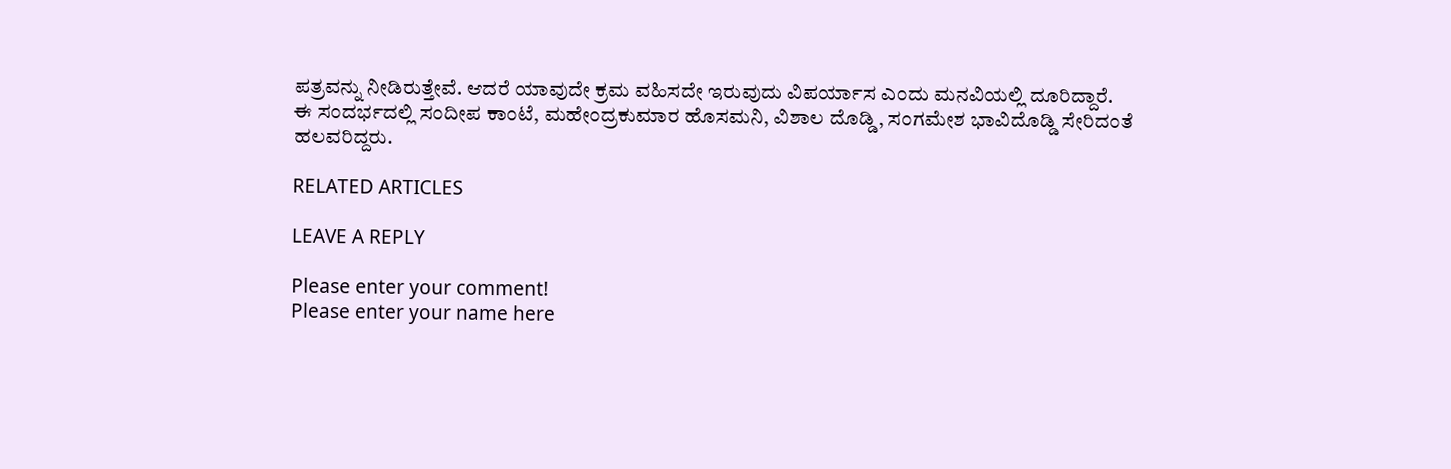ಪತ್ರವನ್ನು ನೀಡಿರುತ್ತೇವೆ. ಆದರೆ ಯಾವುದೇ ಕ್ರಮ ವಹಿಸದೇ ಇರುವುದು ವಿಪರ್ಯಾಸ ಎಂದು ಮನವಿಯಲ್ಲಿ ದೂರಿದ್ದಾರೆ.
ಈ ಸಂದರ್ಭದಲ್ಲಿ ಸಂದೀಪ ಕಾಂಟೆ, ಮಹೇಂದ್ರಕುಮಾರ ಹೊಸಮನಿ, ವಿಶಾಲ ದೊಡ್ಡಿ, ಸಂಗಮೇಶ ಭಾವಿದೊಡ್ಡಿ ಸೇರಿದಂತೆ ಹಲವರಿದ್ದರು.

RELATED ARTICLES

LEAVE A REPLY

Please enter your comment!
Please enter your name here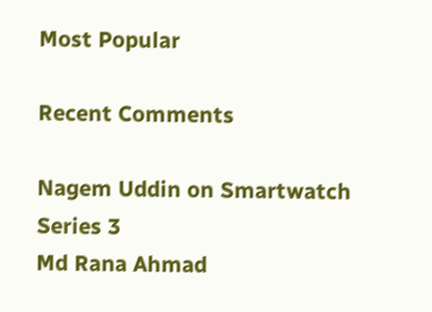Most Popular

Recent Comments

Nagem Uddin on Smartwatch Series 3
Md Rana Ahmad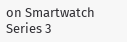on Smartwatch Series 3